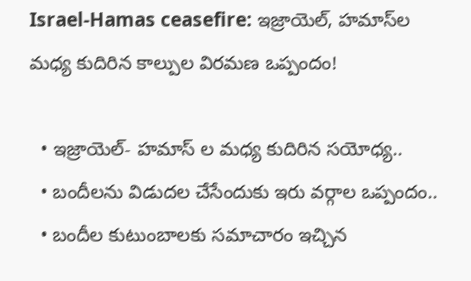Israel-Hamas ceasefire: ఇజ్రాయెల్, హమాస్‌ల మధ్య కుదిరిన కాల్పుల విరమణ ఒప్పందం!

  • ఇజ్రాయెల్- హమాస్ ల మధ్య కుదిరిన సయోధ్య..
  • బందీలను విడుదల చేసేందుకు ఇరు వర్గాల ఒప్పందం..
  • బందీల కుటుంబాలకు సమాచారం ఇచ్చిన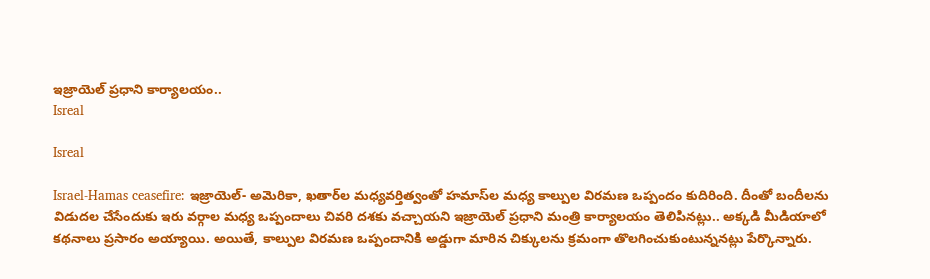ఇజ్రాయెల్ ప్రధాని కార్యాలయం..
Isreal

Isreal

Israel-Hamas ceasefire: ఇజ్రాయెల్‌- అమెరికా, ఖతార్‌ల మధ్యవర్తిత్వంతో హమాస్‌ల మధ్య కాల్పుల విరమణ ఒప్పందం కుదిరింది. దీంతో బందీలను విడుదల చేసేందుకు ఇరు వర్గాల మధ్య ఒప్పందాలు చివరి దశకు వచ్చాయని ఇజ్రాయెల్‌ ప్రధాని మంత్రి కార్యాలయం తెలిపినట్లు.. అక్కడి మీడియాలో కథనాలు ప్రసారం అయ్యాయి. అయితే, కాల్పుల విరమణ ఒప్పందానికి అడ్డుగా మారిన చిక్కులను క్రమంగా తొలగించుకుంటున్ననట్లు పేర్కొన్నారు.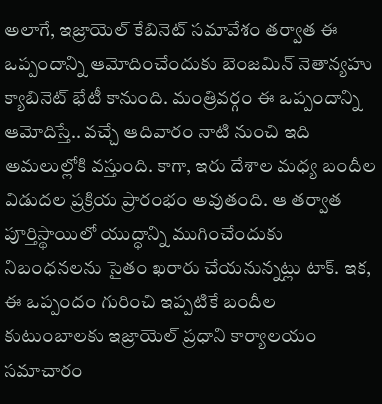అలాగే, ఇజ్రాయెల్ కేబినెట్ సమావేశం తర్వాత ఈ ఒప్పందాన్ని ఆమోదించేందుకు బెంజమిన్ నెతాన్యహు క్యాబినెట్ భేటీ కానుంది. మంత్రివర్గం ఈ ఒప్పందాన్ని ఆమోదిస్తే.. వచ్చే ఆదివారం నాటి నుంచి ఇది అమలుల్లోకి వస్తుంది. కాగా, ఇరు దేశాల మధ్య బందీల విడుదల ప్రక్రియ ప్రారంభం అవుతంది. ఆ తర్వాత పూర్తిస్థాయిలో యుద్ధాన్ని ముగించేందుకు నిబంధనలను సైతం ఖరారు చేయనున్నట్లు టాక్. ఇక, ఈ ఒప్పందం గురించి ఇప్పటికే బందీల కుటుంబాలకు ఇజ్రాయెల్ ప్రధాని కార్యాలయం సమాచారం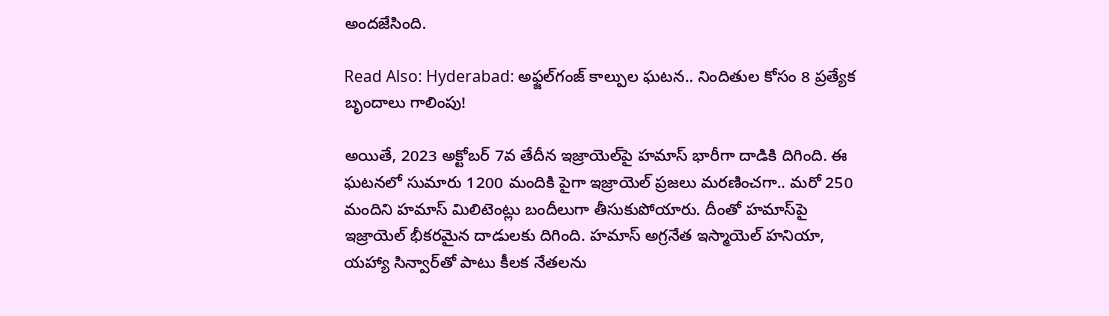అందజేసింది.

Read Also: Hyderabad: అఫ్జ‌ల్‌గంజ్‌ కాల్పుల ఘటన.. నిందితుల కోసం 8 ప్రత్యేక బృందాలు గాలింపు!

అయితే, 2023 అక్టోబర్‌ 7వ తేదీన ఇజ్రాయెల్‌పై హమాస్‌ భారీగా దాడికి దిగింది. ఈ ఘటనలో సుమారు 1200 మందికి పైగా ఇజ్రాయెల్‌ ప్రజలు మరణించగా.. మరో 250 మందిని హమాస్‌ మిలిటెంట్లు బందీలుగా తీసుకుపోయారు. దీంతో హమాస్‌పై ఇజ్రాయెల్‌ భీకరమైన దాడులకు దిగింది. హమాస్‌ అగ్రనేత ఇస్మాయెల్‌ హనియా, యహ్యా సిన్వార్‌తో పాటు కీలక నేతలను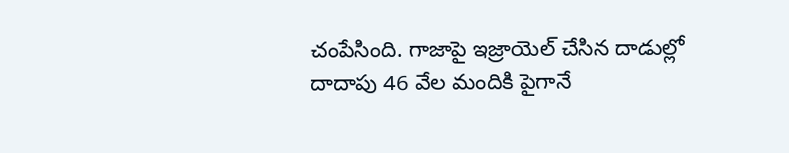చంపేసింది. గాజాపై ఇజ్రాయెల్‌ చేసిన దాడుల్లో దాదాపు 46 వేల మందికి పైగానే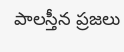పాలస్తీన ప్రజలు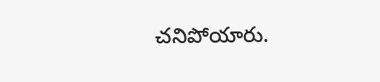చనిపోయారు.